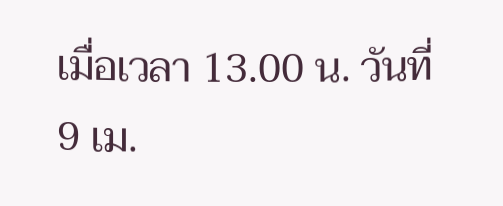เมื่อเวลา 13.00 น. วันที่ 9 เม.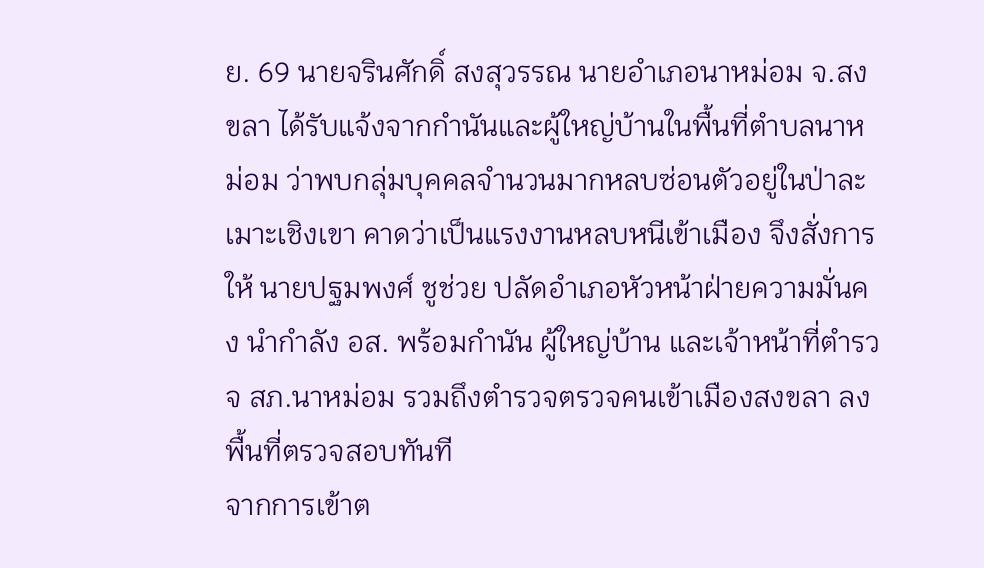ย. 69 นายจรินศักดิ์ สงสุวรรณ นายอำเภอนาหม่อม จ.สงขลา ได้รับแจ้งจากกำนันและผู้ใหญ่บ้านในพื้นที่ตำบลนาหม่อม ว่าพบกลุ่มบุคคลจำนวนมากหลบซ่อนตัวอยู่ในป่าละเมาะเชิงเขา คาดว่าเป็นแรงงานหลบหนีเข้าเมือง จึงสั่งการให้ นายปฐมพงศ์ ชูช่วย ปลัดอำเภอหัวหน้าฝ่ายความมั่นคง นำกำลัง อส. พร้อมกำนัน ผู้ใหญ่บ้าน และเจ้าหน้าที่ตำรวจ สภ.นาหม่อม รวมถึงตำรวจตรวจคนเข้าเมืองสงขลา ลงพื้นที่ตรวจสอบทันที
จากการเข้าต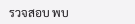รวจสอบ พบ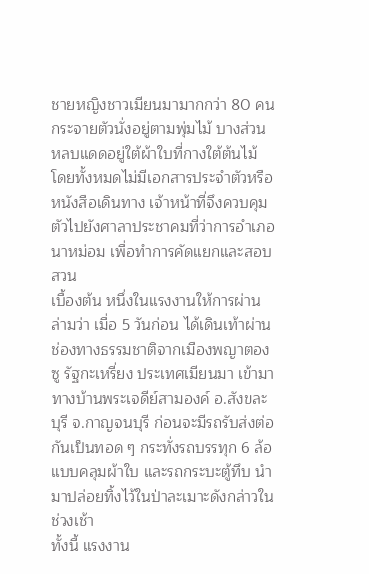ชายหญิงชาวเมียนมามากกว่า 80 คน กระจายตัวนั่งอยู่ตามพุ่มไม้ บางส่วนหลบแดดอยู่ใต้ผ้าใบที่กางใต้ต้นไม้ โดยทั้งหมดไม่มีเอกสารประจำตัวหรือหนังสือเดินทาง เจ้าหน้าที่จึงควบคุมตัวไปยังศาลาประชาคมที่ว่าการอำเภอนาหม่อม เพื่อทำการคัดแยกและสอบสวน
เบื้องต้น หนึ่งในแรงงานให้การผ่านล่ามว่า เมื่อ 5 วันก่อน ได้เดินเท้าผ่านช่องทางธรรมชาติจากเมืองพญาตองซู รัฐกะเหรี่ยง ประเทศเมียนมา เข้ามาทางบ้านพระเจดีย์สามองค์ อ.สังขละบุรี จ.กาญจนบุรี ก่อนจะมีรถรับส่งต่อกันเป็นทอด ๆ กระทั่งรถบรรทุก 6 ล้อแบบคลุมผ้าใบ และรถกระบะตู้ทึบ นำมาปล่อยทิ้งไว้ในป่าละเมาะดังกล่าวในช่วงเช้า
ทั้งนี้ แรงงาน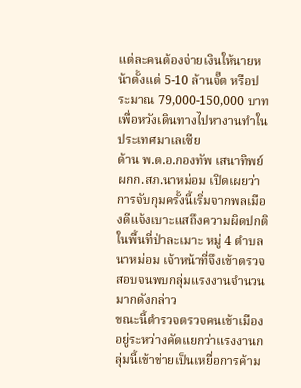แต่ละคนต้องจ่ายเงินให้นายหน้าตั้งแต่ 5-10 ล้านจั๊ต หรือประมาณ 79,000-150,000 บาท เพื่อหวังเดินทางไปหางานทำในประเทศมาเลเซีย
ด้าน พ.ต.อ.กองทัพ เสนาทิพย์ ผกก.สภ.นาหม่อม เปิดเผยว่า การจับกุมครั้งนี้เริ่มจากพลเมืองดีแจ้งเบาะแสถึงความผิดปกติในพื้นที่ป่าละเมาะ หมู่ 4 ตำบลนาหม่อม เจ้าหน้าที่จึงเข้าตรวจสอบจนพบกลุ่มแรงงานจำนวนมากดังกล่าว
ขณะนี้ตำรวจตรวจคนเข้าเมืองอยู่ระหว่างคัดแยกว่าแรงงานกลุ่มนี้เข้าข่ายเป็นเหยื่อการค้าม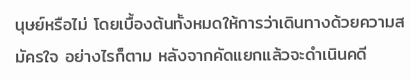นุษย์หรือไม่ โดยเบื้องต้นทั้งหมดให้การว่าเดินทางด้วยความสมัครใจ อย่างไรก็ตาม หลังจากคัดแยกแล้วจะดำเนินคดี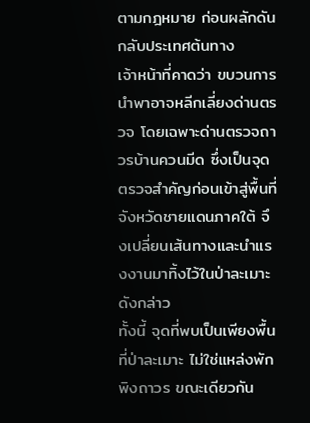ตามกฎหมาย ก่อนผลักดันกลับประเทศต้นทาง
เจ้าหน้าที่คาดว่า ขบวนการนำพาอาจหลีกเลี่ยงด่านตรวจ โดยเฉพาะด่านตรวจถาวรบ้านควนมีด ซึ่งเป็นจุดตรวจสำคัญก่อนเข้าสู่พื้นที่จังหวัดชายแดนภาคใต้ จึงเปลี่ยนเส้นทางและนำแรงงานมาทิ้งไว้ในป่าละเมาะดังกล่าว
ทั้งนี้ จุดที่พบเป็นเพียงพื้นที่ป่าละเมาะ ไม่ใช่แหล่งพักพิงถาวร ขณะเดียวกัน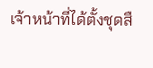เจ้าหน้าที่ได้ตั้งชุดสื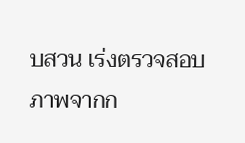บสวน เร่งตรวจสอบภาพจากก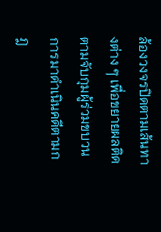ล้องวงจรปิดตามเส้นทางต่าง ๆ เพื่อขยายผลติดตามจับกุมผู้ร่วมขบวนการมาดำเนินคดีตามกฎ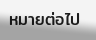หมายต่อไป